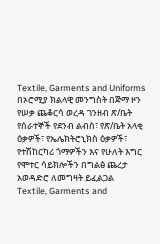Textile, Garments and Uniforms
በኦሮሚያ ክልላዊ መንግስት በጅማ ዞን የሠቃ ጨቆርሳ ወረዳ ገንዘብ ጽ/ቤት የሰራተኞች የደንብ ልብስ፣ የጽ/ቤት አላቂ ዕቃዎች፣ የኤሌክትሮኒክስ ዕቃዎች፣ የተሽከርካሪ ጎማዎችን እና የሁለት እግር የሞተር ሳይክሎችን በግልፅ ጨረታ አወዳድሮ ለመግዛት ይፈልጋል
Textile, Garments and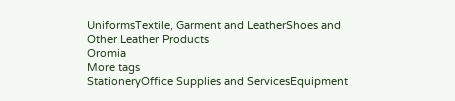UniformsTextile, Garment and LeatherShoes and Other Leather Products
Oromia
More tags
StationeryOffice Supplies and ServicesEquipment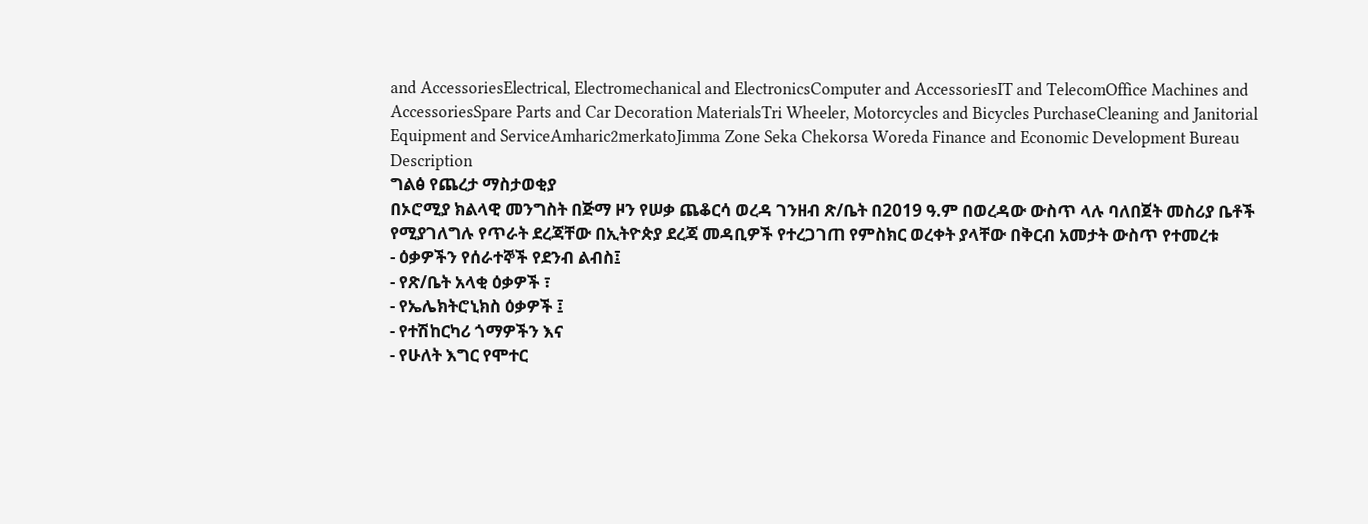and AccessoriesElectrical, Electromechanical and ElectronicsComputer and AccessoriesIT and TelecomOffice Machines and AccessoriesSpare Parts and Car Decoration MaterialsTri Wheeler, Motorcycles and Bicycles PurchaseCleaning and Janitorial Equipment and ServiceAmharic2merkatoJimma Zone Seka Chekorsa Woreda Finance and Economic Development Bureau
Description
ግልፅ የጨረታ ማስታወቂያ
በኦሮሚያ ክልላዊ መንግስት በጅማ ዞን የሠቃ ጨቆርሳ ወረዳ ገንዘብ ጽ/ቤት በ2019 ዓ.ም በወረዳው ውስጥ ላሉ ባለበጀት መስሪያ ቤቶች የሚያገለግሉ የጥራት ደረጃቸው በኢትዮጵያ ደረጃ መዳቢዎች የተረጋገጠ የምስክር ወረቀት ያላቸው በቅርብ አመታት ውስጥ የተመረቱ
- ዕቃዎችን የሰራተኞች የደንብ ልብስ፤
- የጽ/ቤት አላቂ ዕቃዎች ፣
- የኤሌክትሮኒክስ ዕቃዎች ፤
- የተሽከርካሪ ጎማዎችን እና
- የሁለት እግር የሞተር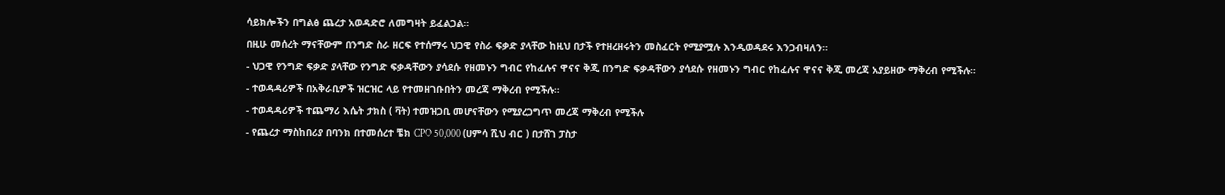ሳይክሎችን በግልፅ ጨረታ አወዳድሮ ለመግዛት ይፈልጋል።
በዚሁ መሰረት ማናቸውም በንግድ ስራ ዘርፍ የተሰማሩ ህጋዊ የስራ ፍቃድ ያላቸው ከዚህ በታች የተዘረዘሩትን መስፈርት የሚያሟሉ እንዲወዳደሩ እንጋብዛለን።
- ህጋዊ የንግድ ፍቃድ ያላቸው የንግድ ፍቃዳቸውን ያሳደሱ የዘመኑን ግብር የከፈሉና ዋናና ቅጂ በንግድ ፍቃዳቸውን ያሳደሱ የዘመኑን ግብር የከፈሉና ዋናና ቅጂ መረጃ አያይዘው ማቅረብ የሚችሉ።
- ተወዳዳሪዎች በአቅራቢዎች ዝርዝር ላይ የተመዘገቡበትን መረጃ ማቅረብ የሚችሉ።
- ተወዳዳሪዎች ተጨማሪ እሴት ታክስ ( ቫት) ተመዝጋቢ መሆናቸውን የሚያረጋግጥ መረጃ ማቅረብ የሚችሉ
- የጨረታ ማስከበሪያ በባንክ በተመሰረተ ቼክ CPO 50,000 (ሀምሳ ሺህ ብር ) በታሸገ ፓስታ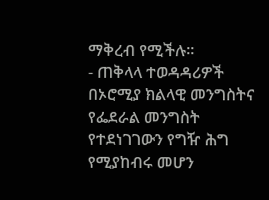ማቅረብ የሚችሉ።
- ጠቅላላ ተወዳዳሪዎች በኦሮሚያ ክልላዊ መንግስትና የፌደራል መንግስት የተደነገገውን የግዥ ሕግ የሚያከብሩ መሆን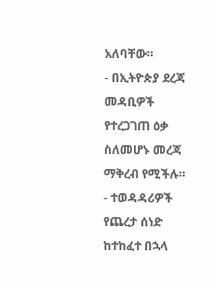አለባቸው።
- በኢትዮጵያ ደረጃ መዳቢዎች የተረጋገጠ ዕቃ ስለመሆኑ መረጃ ማቅረብ የሚችሉ።
- ተወዳዳሪዎች የጨረታ ሰነድ ከተከፈተ በኋላ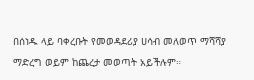በሰነዱ ላይ ባቀረቡት የመወዳደሪያ ሀሳብ መለወጥ ማሻሻያ ማድረግ ወይም ከጨረታ መወጣት አይችሉም።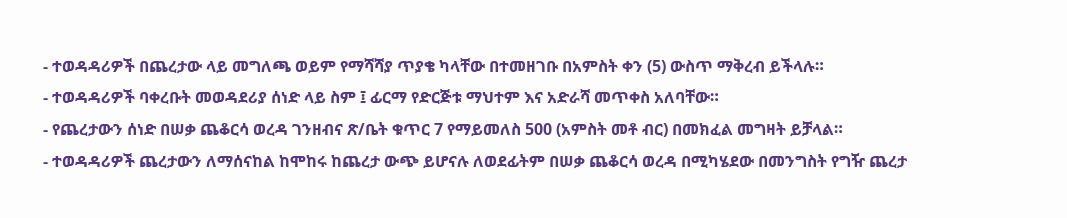- ተወዳዳሪዎች በጨረታው ላይ መግለጫ ወይም የማሻሻያ ጥያቄ ካላቸው በተመዘገቡ በአምስት ቀን (5) ውስጥ ማቅረብ ይችላሉ።
- ተወዳዳሪዎች ባቀረቡት መወዳደሪያ ሰነድ ላይ ስም ፤ ፊርማ የድርጅቱ ማህተም እና አድራሻ መጥቀስ አለባቸው።
- የጨረታውን ሰነድ በሠቃ ጨቆርሳ ወረዳ ገንዘብና ጽ/ቤት ቁጥር 7 የማይመለስ 500 (አምስት መቶ ብር) በመክፈል መግዛት ይቻላል።
- ተወዳዳሪዎች ጨረታውን ለማሰናከል ከሞከሩ ከጨረታ ውጭ ይሆናሉ ለወደፊትም በሠቃ ጨቆርሳ ወረዳ በሚካሄደው በመንግስት የግዥ ጨረታ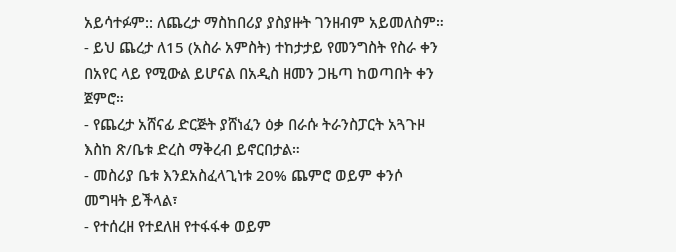አይሳተፉም:: ለጨረታ ማስከበሪያ ያስያዙት ገንዘብም አይመለስም።
- ይህ ጨረታ ለ15 (አስራ አምስት) ተከታታይ የመንግስት የስራ ቀን በአየር ላይ የሚውል ይሆናል በአዲስ ዘመን ጋዜጣ ከወጣበት ቀን ጀምሮ።
- የጨረታ አሸናፊ ድርጅት ያሸነፈን ዕቃ በራሱ ትራንስፓርት አጓጉዞ እስከ ጽ/ቤቱ ድረስ ማቅረብ ይኖርበታል።
- መስሪያ ቤቱ እንደአስፈላጊነቱ 20% ጨምሮ ወይም ቀንሶ መግዛት ይችላል፣
- የተሰረዘ የተደለዘ የተፋፋቀ ወይም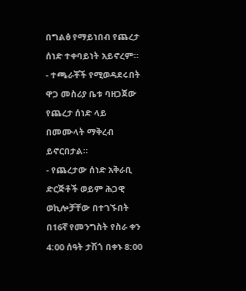በግልፅ የማይነበብ የጨረታ ሰነድ ተቀባይነት አይኖረም።
- ተጫራቾች የሚወዳደሩበት ዋጋ መስሪያ ቤቱ ባዘጋጀው የጨረታ ሰነድ ላይ በመሙላት ማቅረብ ይኖርበታል።
- የጨረታው ሰነድ አቅራቢ ድርጅቶች ወይም ሕጋዊ ወኪሎቻቸው በተገኙበት በ16ኛ የመንግስት የስራ ቀን 4:00 ሰዓት ታሽጎ በቀኑ 8:00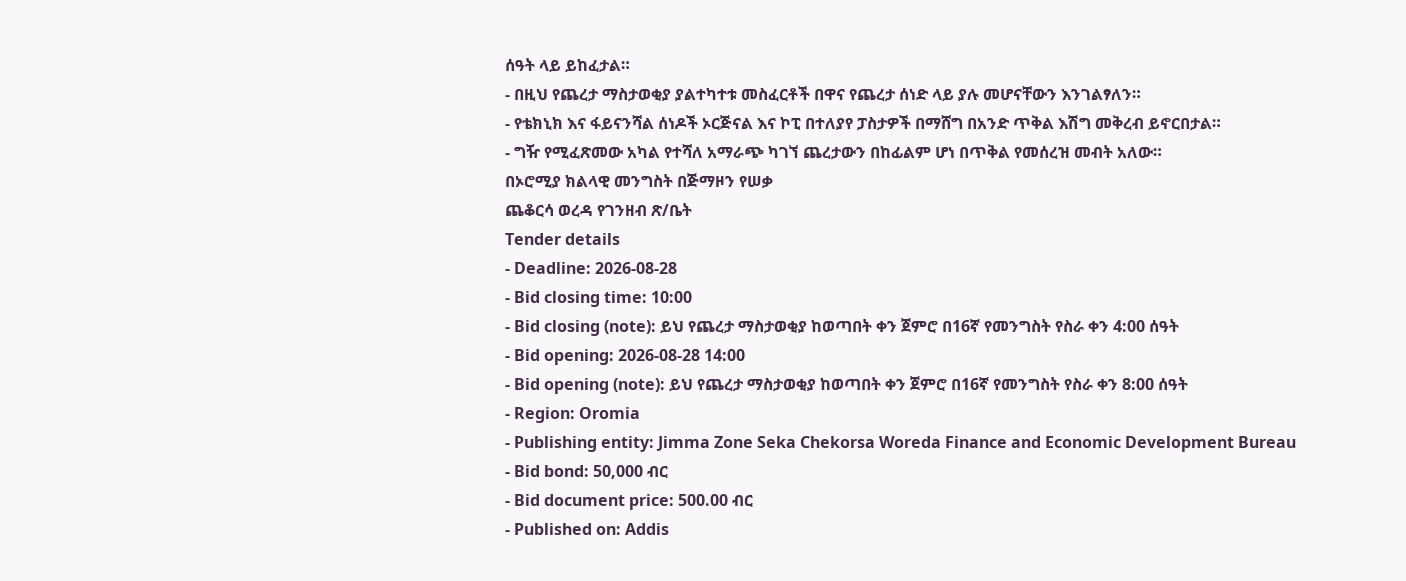ሰዓት ላይ ይከፈታል።
- በዚህ የጨረታ ማስታወቂያ ያልተካተቱ መስፈርቶች በዋና የጨረታ ሰነድ ላይ ያሉ መሆናቸውን እንገልፃለን።
- የቴክኒክ እና ፋይናንሻል ሰነዶች ኦርጅናል እና ኮፒ በተለያየ ፓስታዎች በማሸግ በአንድ ጥቅል እሽግ መቅረብ ይኖርበታል።
- ግዥ የሚፈጽመው አካል የተሻለ አማራጭ ካገኘ ጨረታውን በከፊልም ሆነ በጥቅል የመሰረዝ መብት አለው።
በኦሮሚያ ክልላዊ መንግስት በጅማዞን የሠቃ
ጨቆርሳ ወረዳ የገንዘብ ጽ/ቤት
Tender details
- Deadline: 2026-08-28
- Bid closing time: 10:00
- Bid closing (note): ይህ የጨረታ ማስታወቂያ ከወጣበት ቀን ጀምሮ በ16ኛ የመንግስት የስራ ቀን 4:00 ሰዓት
- Bid opening: 2026-08-28 14:00
- Bid opening (note): ይህ የጨረታ ማስታወቂያ ከወጣበት ቀን ጀምሮ በ16ኛ የመንግስት የስራ ቀን 8:00 ሰዓት
- Region: Oromia
- Publishing entity: Jimma Zone Seka Chekorsa Woreda Finance and Economic Development Bureau
- Bid bond: 50,000 ብር
- Bid document price: 500.00 ብር
- Published on: Addis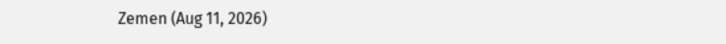Zemen (Aug 11, 2026)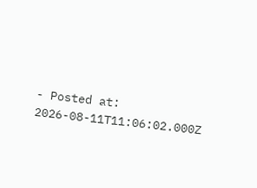- Posted at: 2026-08-11T11:06:02.000Z